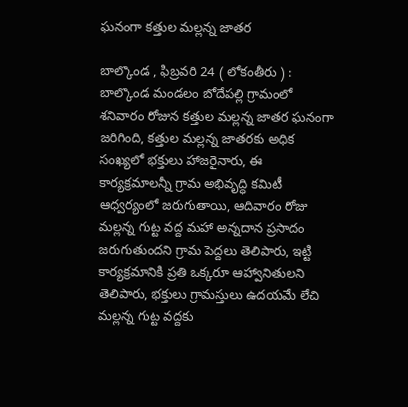ఘనంగా కత్తుల మల్లన్న జాతర

బాల్కొండ , ఫిబ్రవరి 24 ( లోకంతీరు ) : బాల్కొండ మండలం బోదేపల్లి గ్రామంలో శనివారం రోజున కత్తుల మల్లన్న జాతర ఘనంగా జరిగింది, కత్తుల మల్లన్న జాతరకు అధిక సంఖ్యలో భక్తులు హాజరైనారు, ఈ కార్యక్రమాలన్నీ గ్రామ అభివృద్ధి కమిటీ ఆధ్వర్యంలో జరుగుతాయి, ఆదివారం రోజు మల్లన్న గుట్ట వద్ద మహా అన్నదాన ప్రసాదం జరుగుతుందని గ్రామ పెద్దలు తెలిపారు, ఇట్టి కార్యక్రమానికి ప్రతి ఒక్కరూ ఆహ్వానితులని తెలిపారు, భక్తులు గ్రామస్తులు ఉదయమే లేచి మల్లన్న గుట్ట వద్దకు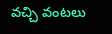వచ్చి వంటలు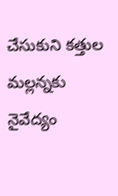చేసుకుని కత్తుల మల్లన్నకు నైవేద్యం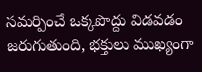సమర్పించే ఒక్కపొద్దు విడవడం జరుగుతుంది, భక్తులు ముఖ్యంగా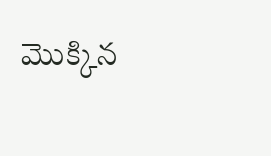మొక్కిన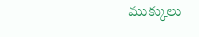ముక్కులు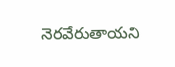నెరవేరుతాయని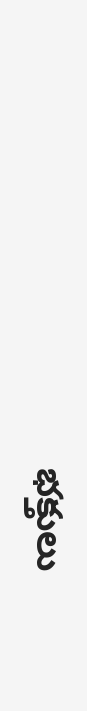భక్తులు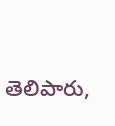తెలిపారు,